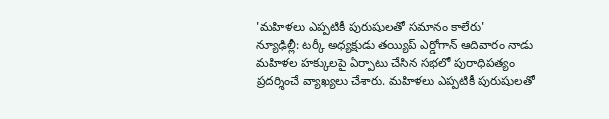'మహిళలు ఎప్పటికీ పురుషులతో సమానం కాలేరు'
న్యూఢిల్లీ: టర్కీ అధ్యక్షుడు తయ్యిప్ ఎర్డోగాన్ ఆదివారం నాడు మహిళల హక్కులపై ఏర్పాటు చేసిన సభలో పురాధిపత్యం ప్రదర్శించే వ్యాఖ్యలు చేశారు. మహిళలు ఎప్పటికీ పురుషులతో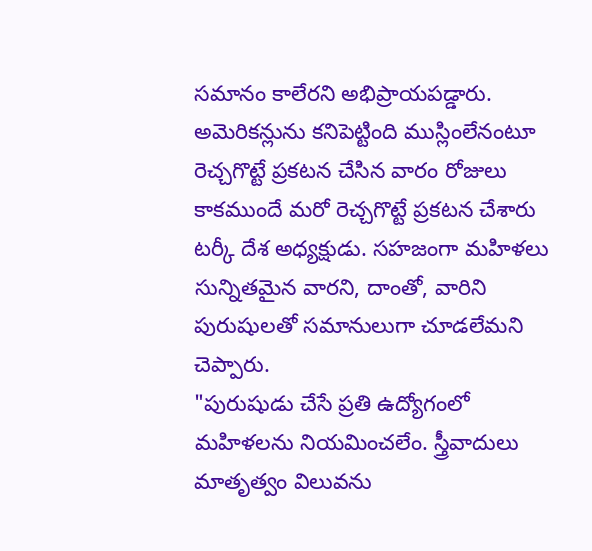సమానం కాలేరని అభిప్రాయపడ్డారు.
అమెరికన్లును కనిపెట్టింది ముస్లింలేనంటూ రెచ్చగొట్టే ప్రకటన చేసిన వారం రోజులు కాకముందే మరో రెచ్చగొట్టే ప్రకటన చేశారు టర్కీ దేశ అధ్యక్షుడు. సహజంగా మహిళలు సున్నితమైన వారని, దాంతో, వారిని పురుషులతో సమానులుగా చూడలేమని చెప్పారు.
"పురుషుడు చేసే ప్రతి ఉద్యోగంలో మహిళలను నియమించలేం. స్త్రీవాదులు మాతృత్వం విలువను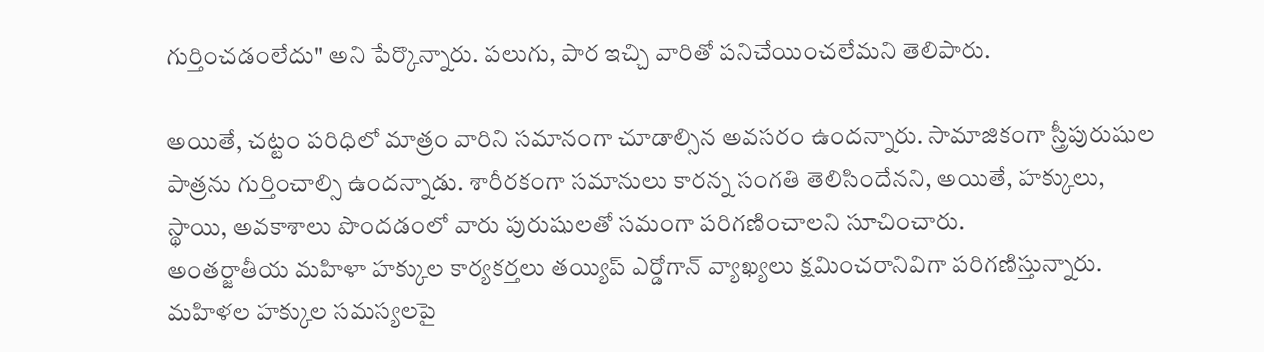గుర్తించడంలేదు" అని పేర్కొన్నారు. పలుగు, పార ఇచ్చి వారితో పనిచేయించలేమని తెలిపారు.

అయితే, చట్టం పరిధిలో మాత్రం వారిని సమానంగా చూడాల్సిన అవసరం ఉందన్నారు. సామాజికంగా స్త్రీపురుషుల పాత్రను గుర్తించాల్సి ఉందన్నాడు. శారీరకంగా సమానులు కారన్న సంగతి తెలిసిందేనని, అయితే, హక్కులు, స్థాయి, అవకాశాలు పొందడంలో వారు పురుషులతో సమంగా పరిగణించాలని సూచించారు.
అంతర్జాతీయ మహిళా హక్కుల కార్యకర్తలు తయ్యిప్ ఎర్డోగాన్ వ్యాఖ్యలు క్షమించరానివిగా పరిగణిస్తున్నారు. మహిళల హక్కుల సమస్యలపై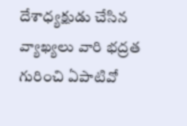దేశాధ్యక్షుడు చేసిన వ్యాఖ్యలు వారి భద్రత గురించి ఏపాటివో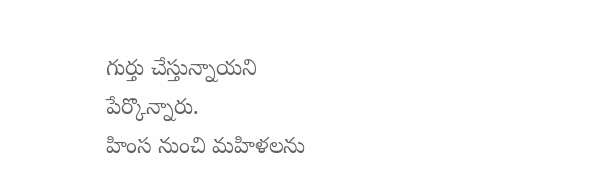గుర్తు చేస్తున్నాయని పేర్కొన్నారు.
హింస నుంచి మహిళలను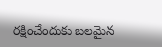రక్షించేందుకు బలమైన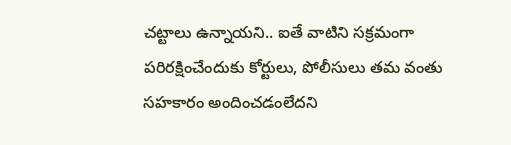చట్టాలు ఉన్నాయని.. ఐతే వాటిని సక్రమంగా పరిరక్షించేందుకు కోర్టులు, పోలీసులు తమ వంతు సహకారం అందించడంలేదని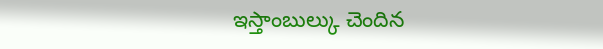ఇస్తాంబుల్కు చెందిన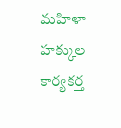మహిళా హక్కుల కార్యకర్త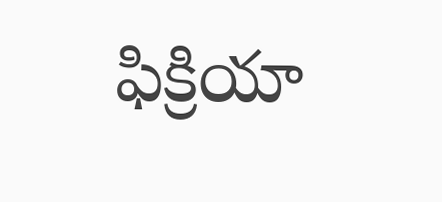ఫిక్రియా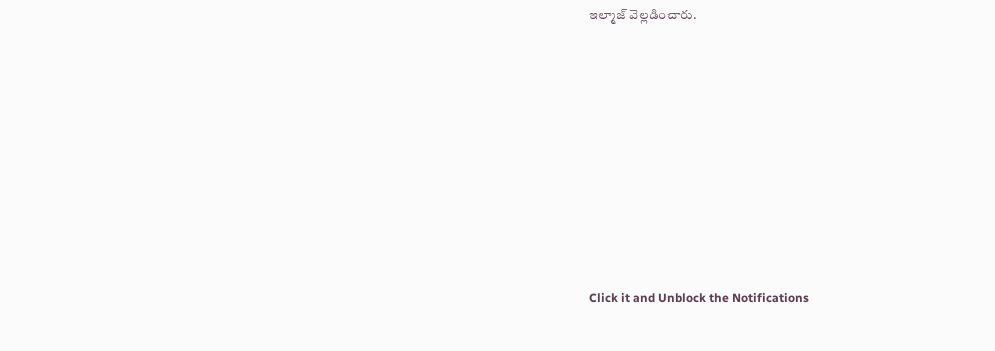ఇల్మాజ్ వెల్లడించారు.












Click it and Unblock the Notifications